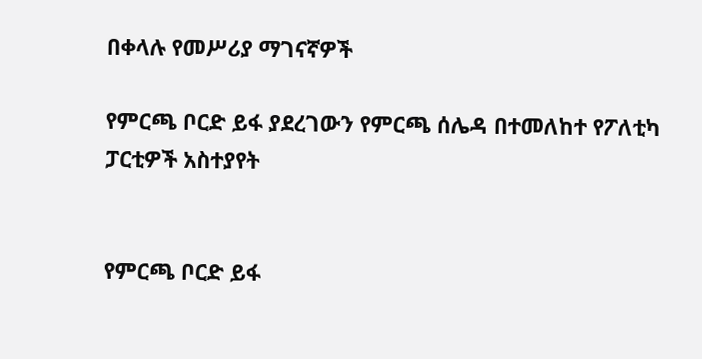በቀላሉ የመሥሪያ ማገናኛዎች

የምርጫ ቦርድ ይፋ ያደረገውን የምርጫ ሰሌዳ በተመለከተ የፖለቲካ ፓርቲዎች አስተያየት


የምርጫ ቦርድ ይፋ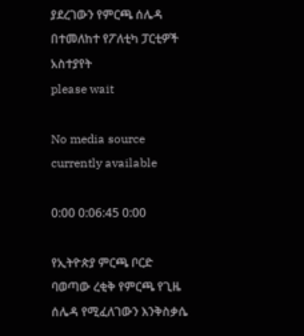ያደረገውን የምርጫ ሰሌዳ በተመለከተ የፖለቲካ ፓርቲዎች አስተያየት
please wait

No media source currently available

0:00 0:06:45 0:00

የኢትዮጵያ ምርጫ ቦርድ ባወጣው ረቂቅ የምርጫ የጊዜ ሰሌዳ የሚፈለገውን እንቅስቃሴ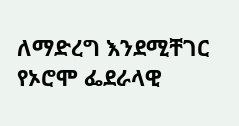ለማድረግ እንደሚቸገር የኦሮሞ ፌደራላዊ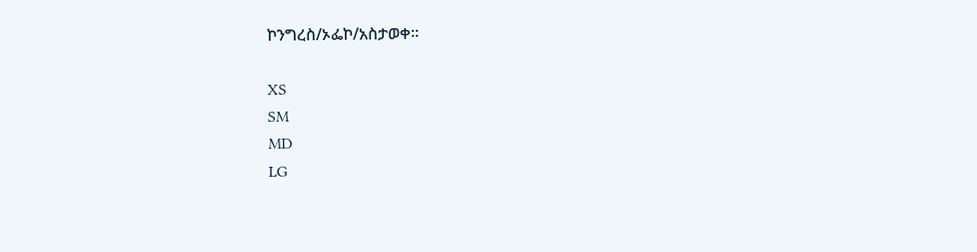ኮንግረስ/ኦፌኮ/አስታወቀ።

XS
SM
MD
LG